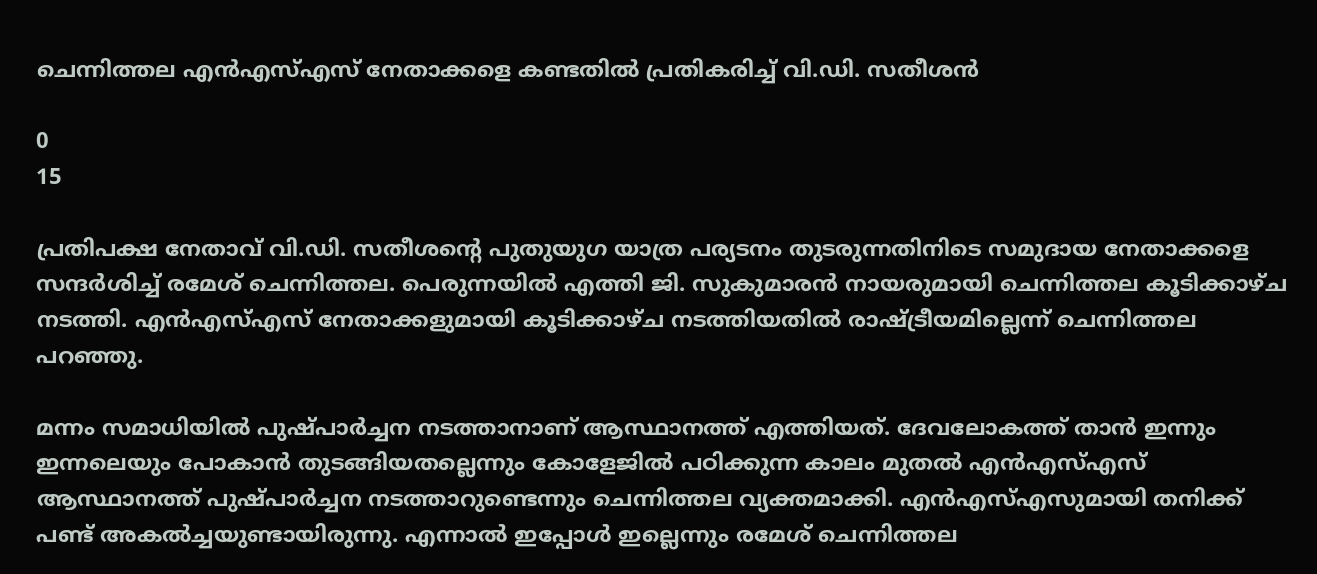ചെന്നിത്തല എൻഎസ്എസ് നേതാക്കളെ കണ്ടതിൽ പ്രതികരിച്ച് വി.ഡി. സതീശൻ

0
15

പ്രതിപക്ഷ നേതാവ് വി.ഡി. സതീശൻ്റെ പുതുയുഗ യാത്ര പര്യടനം തുടരുന്നതിനിടെ സമുദായ നേതാക്കളെ സന്ദർശിച്ച് രമേശ് ചെന്നിത്തല. പെരുന്നയിൽ എത്തി ജി. സുകുമാരൻ നായരുമായി ചെന്നിത്തല കൂടിക്കാഴ്ച നടത്തി. എൻഎസ്എസ് നേതാക്കളുമായി കൂടിക്കാഴ്ച നടത്തിയതിൽ രാഷ്ട്രീയമില്ലെന്ന് ചെന്നിത്തല പറഞ്ഞു.

മന്നം സമാധിയിൽ പുഷ്പാർച്ചന നടത്താനാണ് ആസ്ഥാനത്ത് എത്തിയത്. ദേവലോകത്ത് താൻ ഇന്നും ഇന്നലെയും പോകാൻ തുടങ്ങിയതല്ലെന്നും കോളേജിൽ പഠിക്കുന്ന കാലം മുതൽ എൻഎസ്എസ് ആസ്ഥാനത്ത് പുഷ്പാർച്ചന നടത്താറുണ്ടെന്നും ചെന്നിത്തല വ്യക്തമാക്കി. എൻഎസ്എസുമായി തനിക്ക് പണ്ട് അകൽച്ചയുണ്ടായിരുന്നു. എന്നാൽ ഇപ്പോൾ ഇല്ലെന്നും രമേശ് ചെന്നിത്തല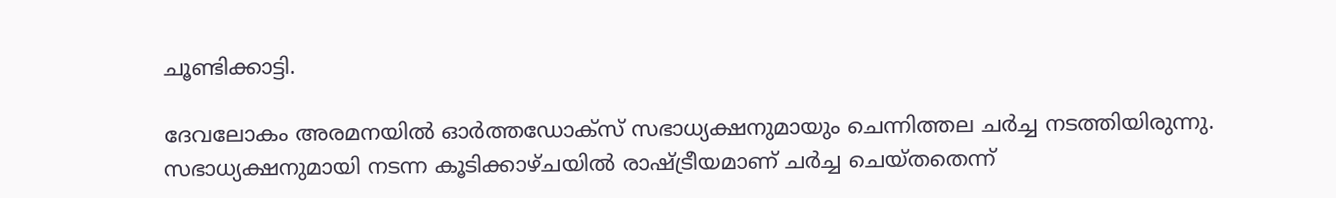ചൂണ്ടിക്കാട്ടി.

ദേവലോകം അരമനയിൽ ഓർത്തഡോക്സ് സഭാധ്യക്ഷനുമായും ചെന്നിത്തല ചർച്ച നടത്തിയിരുന്നു. സഭാധ്യക്ഷനുമായി നടന്ന കൂടിക്കാഴ്ചയിൽ രാഷ്ട്രീയമാണ് ചർച്ച ചെയ്തതെന്ന്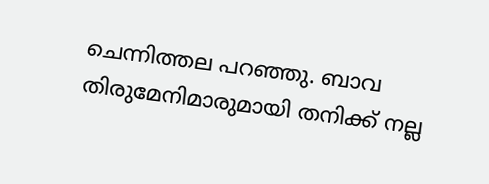ചെന്നിത്തല പറഞ്ഞു. ബാവ തിരുമേനിമാരുമായി തനിക്ക് നല്ല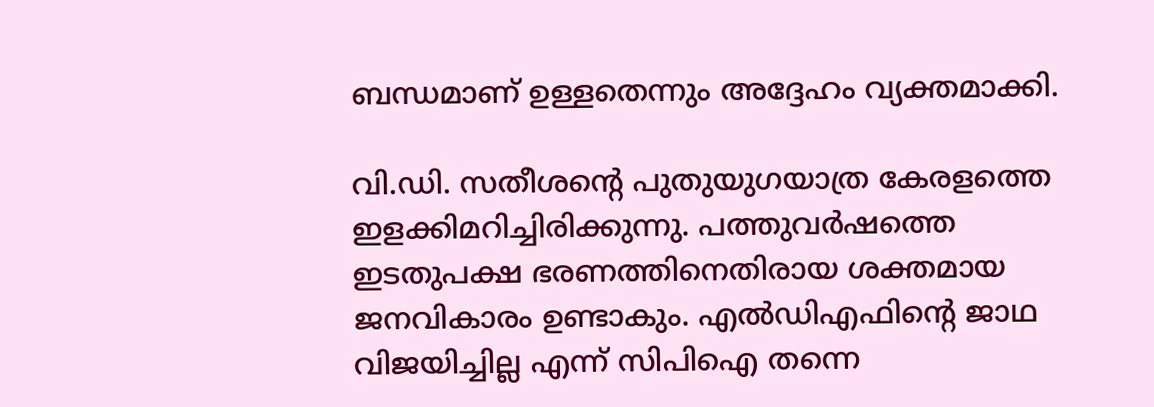ബന്ധമാണ് ഉള്ളതെന്നും അദ്ദേഹം വ്യക്തമാക്കി.

വി.ഡി. സതീശൻ്റെ പുതുയുഗയാത്ര കേരളത്തെ ഇളക്കിമറിച്ചിരിക്കുന്നു. പത്തുവർഷത്തെ ഇടതുപക്ഷ ഭരണത്തിനെതിരായ ശക്തമായ ജനവികാരം ഉണ്ടാകും. എൽഡിഎഫിൻ്റെ ജാഥ വിജയിച്ചില്ല എന്ന് സിപിഐ തന്നെ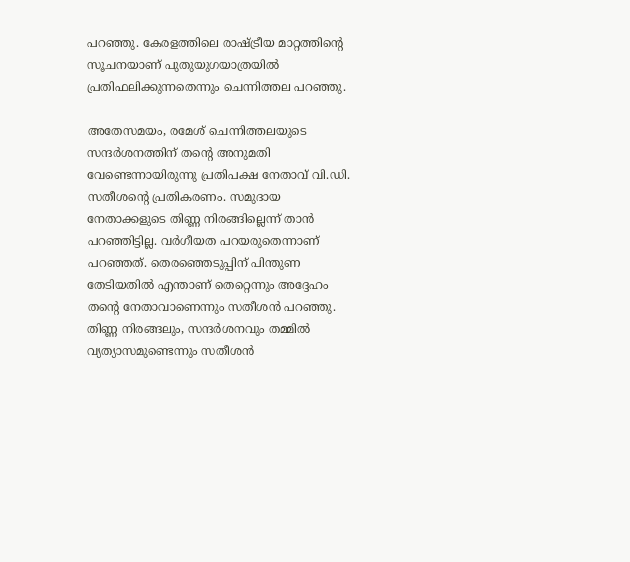പറഞ്ഞു. കേരളത്തിലെ രാഷ്ട്രീയ മാറ്റത്തിൻ്റെ സൂചനയാണ് പുതുയുഗയാത്രയിൽ പ്രതിഫലിക്കുന്നതെന്നും ചെന്നിത്തല പറഞ്ഞു.

അതേസമയം, രമേശ് ചെന്നിത്തലയുടെ സന്ദർശനത്തിന് തൻ്റെ അനുമതി വേണ്ടെന്നായിരുന്നു പ്രതിപക്ഷ നേതാവ് വി.ഡി. സതീശൻ്റെ പ്രതികരണം. സമുദായ നേതാക്കളുടെ തിണ്ണ നിരങ്ങില്ലെന്ന് താൻ പറഞ്ഞിട്ടില്ല. വർഗീയത പറയരുതെന്നാണ് പറഞ്ഞത്. തെരഞ്ഞെടുപ്പിന് പിന്തുണ തേടിയതിൽ എന്താണ് തെറ്റെന്നും അദ്ദേഹം തൻ്റെ നേതാവാണെന്നും സതീശൻ പറഞ്ഞു. തിണ്ണ നിരങ്ങലും, സന്ദർശനവും തമ്മിൽ വ്യത്യാസമുണ്ടെന്നും സതീശൻ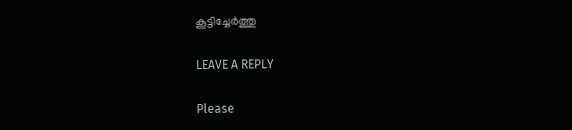കൂട്ടിച്ചേർത്തു

LEAVE A REPLY

Please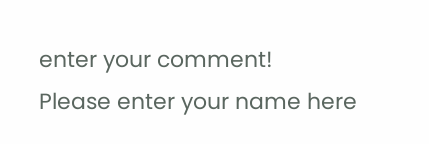enter your comment!
Please enter your name here